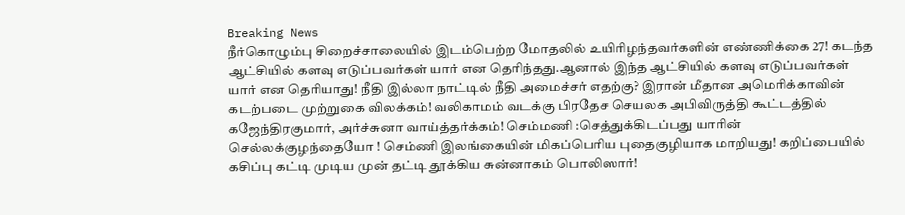Breaking News
நீர்கொழும்பு சிறைச்சாலையில் இடம்பெற்ற மோதலில் உயிரிழந்தவர்களின் எண்ணிக்கை 27! கடந்த ஆட்சியில் களவு எடுப்பவர்கள் யார் என தெரிந்தது.ஆனால் இந்த ஆட்சியில் களவு எடுப்பவர்கள் யார் என தெரியாது! நீதி இல்லா நாட்டில் நீதி அமைச்சர் எதற்கு? இரான் மீதான அமெரிக்காவின் கடற்படை முற்றுகை விலக்கம்! வலிகாமம் வடக்கு பிரதேச செயலக அபிவிருத்தி கூட்டத்தில் கஜேந்திரகுமார், அர்ச்சுனா வாய்த்தர்க்கம்! செம்மணி :செத்துக்கிடப்பது யாரின் செல்லக்குழந்தையோ ! செம்ணி இலங்கையின் மிகப்பெரிய புதைகுழியாக மாறியது! கறிப்பையில் கசிப்பு கட்டி முடிய முன் தட்டி தூக்கிய சுன்னாகம் பொலிஸார்!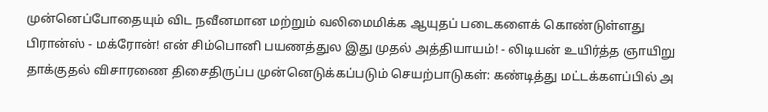முன்னெப்போதையும் விட நவீனமான மற்றும் வலிமைமிக்க ஆயுதப் படைகளைக் கொண்டுள்ளது பிரான்ஸ் - மக்ரோன்! என் சிம்பொனி பயணத்துல இது முதல் அத்தியாயம்! - லிடியன் உயிர்த்த ஞாயிறு தாக்குதல் விசாரணை திசைதிருப்ப முன்னெடுக்கப்படும் செயற்பாடுகள்: கண்டித்து மட்டக்களப்பில் அ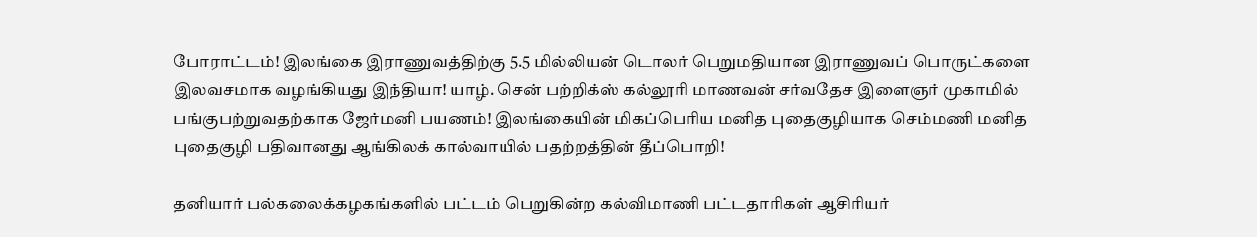போராட்டம்! இலங்கை இராணுவத்திற்கு 5.5 மில்லியன் டொலர் பெறுமதியான இராணுவப் பொருட்களை இலவசமாக வழங்கியது இந்தியா! யாழ். சென் பற்றிக்ஸ் கல்லூரி மாணவன் சர்வதேச இளைஞர் முகாமில் பங்குபற்றுவதற்காக ஜேர்மனி பயணம்! இலங்கையின் மிகப்பெரிய மனித புதைகுழியாக செம்மணி மனித புதைகுழி பதிவானது ஆங்கிலக் கால்வாயில் பதற்றத்தின் தீப்பொறி!

தனியார் பல்கலைக்கழகங்களில் பட்டம் பெறுகின்ற கல்விமாணி பட்டதாரிகள் ஆசிரியர்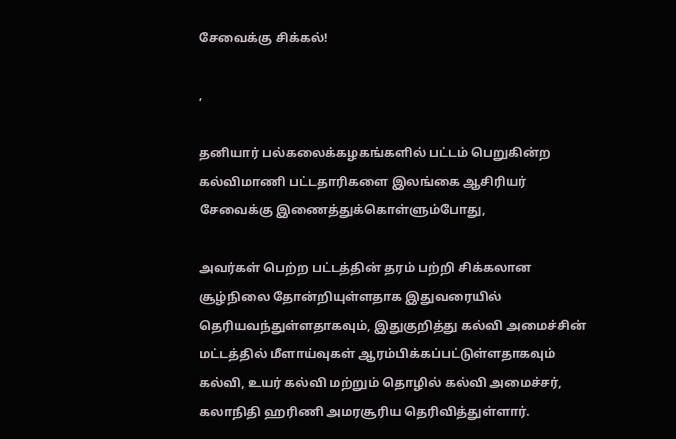சேவைக்கு சிக்கல்!

,

தனியார் பல்கலைக்கழகங்களில் பட்டம் பெறுகின்ற கல்விமாணி பட்டதாரிகளை இலங்கை ஆசிரியர் சேவைக்கு இணைத்துக்கொள்ளும்போது,

அவர்கள் பெற்ற பட்டத்தின் தரம் பற்றி சிக்கலான சூழ்நிலை தோன்றியுள்ளதாக இதுவரையில் தெரியவந்துள்ளதாகவும், இதுகுறித்து கல்வி அமைச்சின் மட்டத்தில் மீளாய்வுகள் ஆரம்பிக்கப்பட்டுள்ளதாகவும் கல்வி, உயர் கல்வி மற்றும் தொழில் கல்வி அமைச்சர், கலாநிதி ஹரிணி அமரசூரிய தெரிவித்துள்ளார்.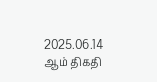2025.06.14 ஆம் திகதி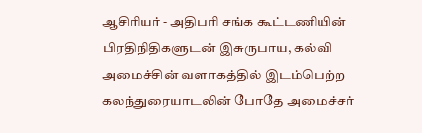ஆசிரியர் - அதிபரி சங்க கூட்டணியின் பிரதிநிதிகளுடன் இசுருபாய, கல்வி அமைச்சின் வளாகத்தில் இடம்பெற்ற கலந்துரையாடலின் போதே அமைச்சர்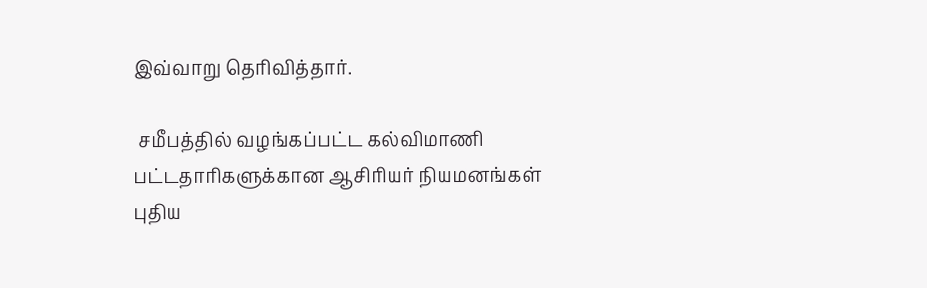இவ்வாறு தெரிவித்தார்.

 சமீபத்தில் வழங்கப்பட்ட கல்விமாணி பட்டதாரிகளுக்கான ஆசிரியர் நியமனங்கள் புதிய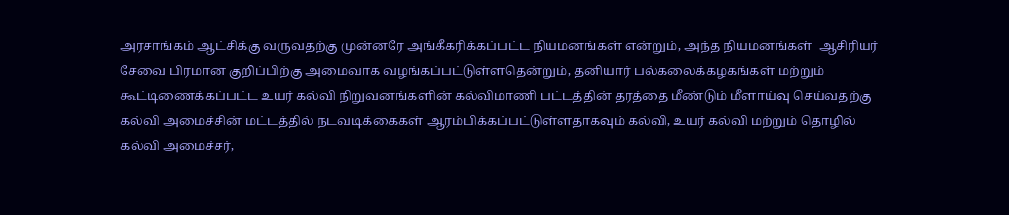அரசாங்கம் ஆட்சிக்கு வருவதற்கு முன்னரே அங்கீகரிக்கப்பட்ட நியமனங்கள் என்றும், அந்த நியமனங்கள்  ஆசிரியர் சேவை பிரமான குறிப்பிற்கு அமைவாக வழங்கப்பட்டுள்ளதென்றும், தனியார் பல்கலைக்கழகங்கள் மற்றும் கூட்டிணைக்கப்பட்ட உயர் கல்வி நிறுவனங்களின் கல்விமாணி பட்டத்தின் தரத்தை மீண்டும் மீளாய்வு செய்வதற்கு கல்வி அமைச்சின் மட்டத்தில் நடவடிக்கைகள் ஆரம்பிக்கப்பட்டுள்ளதாகவும் கல்வி, உயர் கல்வி மற்றும் தொழில் கல்வி அமைச்சர்,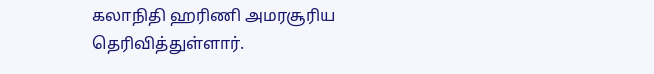கலாநிதி ஹரிணி அமரசூரிய தெரிவித்துள்ளார்.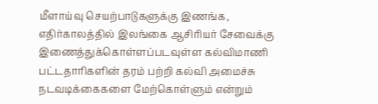மீளாய்வு செயற்பாடுகளுக்கு இணங்க, எதிர்காலத்தில் இலங்கை ஆசிரியர் சேவைக்கு இணைத்துக்கொள்ளப்படவுள்ள கல்விமாணி பட்டதாரிகளின் தரம் பற்றி கல்வி அமைச்சு நடவடிக்கைகளை மேற்கொள்ளும் என்றும்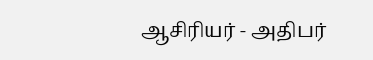ஆசிரியர் - அதிபர்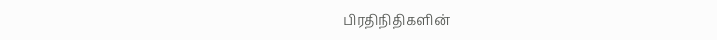பிரதிநிதிகளின்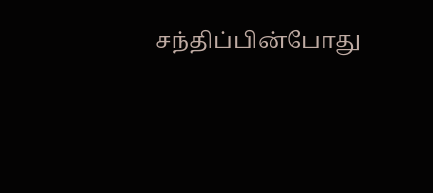சந்திப்பின்போது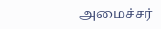அமைச்சர்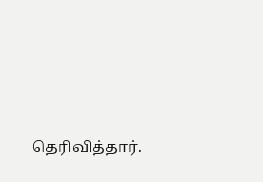தெரிவித்தார்.